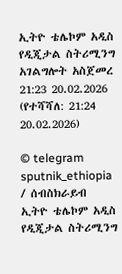ኢትዮ ቴሌኮም አዲስ የዲጂታል ስትሪሚንግ አገልግሎት አስጀመረ
21:23 20.02.2026 (የተሻሻለ: 21:24 20.02.2026)

© telegram sputnik_ethiopia
/ ሰብስክራይብ
ኢትዮ ቴሌኮም አዲስ የዲጂታል ስትሪሚንግ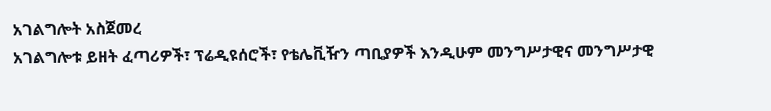አገልግሎት አስጀመረ
አገልግሎቱ ይዘት ፈጣሪዎች፣ ፕሬዲዩሰሮች፣ የቴሌቪዥን ጣቢያዎች እንዲሁም መንግሥታዊና መንግሥታዊ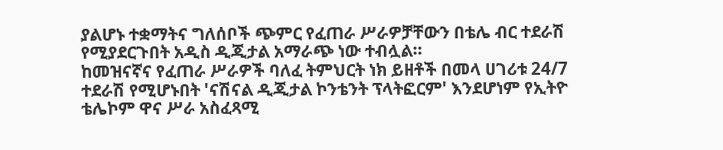ያልሆኑ ተቋማትና ግለሰቦች ጭምር የፈጠራ ሥራዎቻቸውን በቴሌ ብር ተደራሽ የሚያደርጉበት አዲስ ዲጂታል አማራጭ ነው ተብሏል።
ከመዝናኛና የፈጠራ ሥራዎች ባለፈ ትምህርት ነክ ይዘቶች በመላ ሀገሪቱ 24/7 ተደራሽ የሚሆኑበት 'ናሽናል ዲጂታል ኮንቴንት ፕላትፎርም' እንደሆነም የኢትዮ ቴሌኮም ዋና ሥራ አስፈጻሚ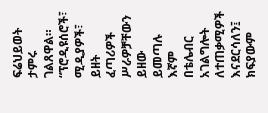ፍሬህይወት ታምሩ ገልጸዋል።
“ፕሮዲዩሰሮች፣ ሚዲያዎች፣ ይዘት ፈጣሪዎች ሥራዎቻቸውን ይዘው ይመጣሉ እኛም በቴሌብር አገልግሎት ለተጠቃሚዎች እናደርሳለን፤ ክፍያውም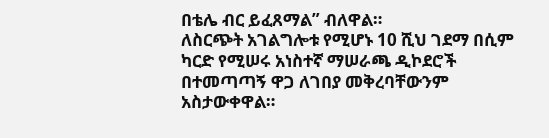በቴሌ ብር ይፈጸማል” ብለዋል።
ለስርጭት አገልግሎቱ የሚሆኑ 10 ሺህ ገደማ በሲም ካርድ የሚሠሩ አነስተኛ ማሠራጫ ዲኮደሮች በተመጣጣኝ ዋጋ ለገበያ መቅረባቸውንም አስታውቀዋል።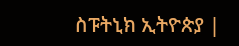ስፑትኒክ ኢትዮጵያ |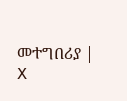መተግበሪያ | X